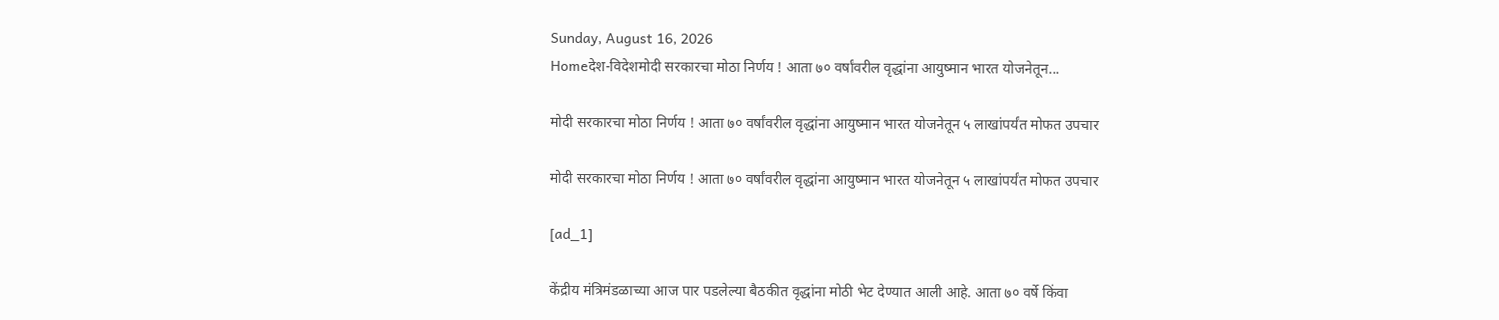Sunday, August 16, 2026
Homeदेश-विदेशमोदी सरकारचा मोठा निर्णय ! आता ७० वर्षांवरील वृद्धांना आयुष्मान भारत योजनेतून...

मोदी सरकारचा मोठा निर्णय ! आता ७० वर्षांवरील वृद्धांना आयुष्मान भारत योजनेतून ५ लाखांपर्यंत मोफत उपचार

मोदी सरकारचा मोठा निर्णय ! आता ७० वर्षांवरील वृद्धांना आयुष्मान भारत योजनेतून ५ लाखांपर्यंत मोफत उपचार

[ad_1]

केंद्रीय मंत्रिमंडळाच्या आज पार पडलेल्या बैठकीत वृद्धांना मोठी भेट देण्यात आली आहे. आता ७० वर्षे किंवा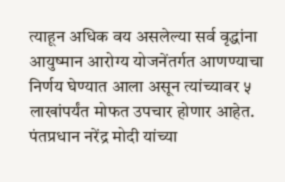त्याहून अधिक वय असलेल्या सर्व वृद्धांना आयुष्मान आरोग्य योजनेंतर्गत आणण्याचा निर्णय घेण्यात आला असून त्यांच्यावर ५ लाखांपर्यंत मोफत उपचार होणार आहेत. पंतप्रधान नरेंद्र मोदी यांच्या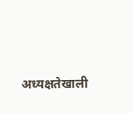अध्यक्षतेखाली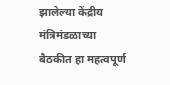झालेल्या केंद्रीय मंत्रिमंडळाच्या बैठकीत हा महत्वपूर्ण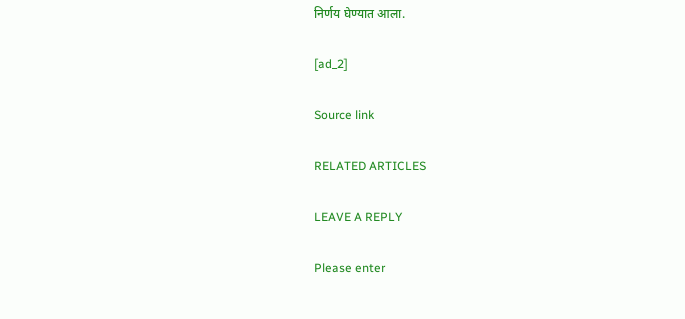निर्णय घेण्यात आला.

[ad_2]

Source link

RELATED ARTICLES

LEAVE A REPLY

Please enter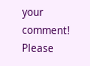your comment!
Please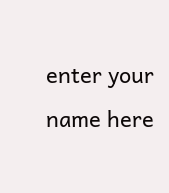enter your name here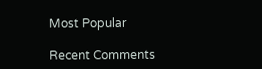Most Popular

Recent Comments